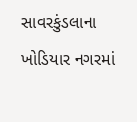સાવરકુંડલાના ખોડિયાર નગરમાં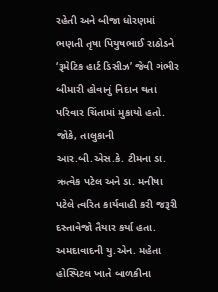રહેતી અને બીજા ધોરણમાં ભણતી તૃષા પિયુષભાઈ રાઠોડને ‘રૂમેટિક હાર્ટ ડિસીઝ’ જેવી ગંભીર બીમારી હોવાનું નિદાન થતા પરિવાર ચિંતામાં મુકાયો હતો. જોકે, તાલુકાની આર.બી.એસ.કે. ટીમના ડા. ઋત્વેક પટેલ અને ડા. મનીષા પટેલે ત્વરિત કાર્યવાહી કરી જરૂરી દસ્તાવેજો તૈયાર કર્યા હતા. અમદાવાદની યુ.એન. મહેતા હોસ્પિટલ ખાતે બાળકીના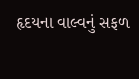હૃદયના વાલ્વનું સફળ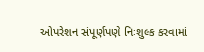ઓપરેશન સંપૂર્ણપણે નિઃશુલ્ક કરવામાં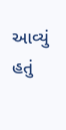આવ્યું હતું